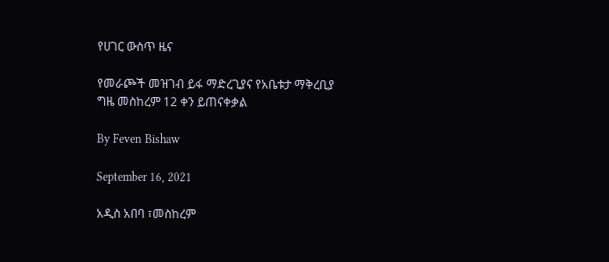የሀገር ውስጥ ዜና

የመራጮች መዝገብ ይፋ ማድረጊያና የአቤቱታ ማቅረቢያ ግዜ መስከረም 12 ቀን ይጠናቀቃል

By Feven Bishaw

September 16, 2021

አዲስ አበባ ፣መስከረም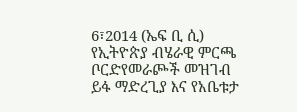6፣2014 (ኤፍ ቢ ሲ) የኢትዮጵያ ብሄራዊ ምርጫ ቦርድየመራጮች መዝገብ ይፋ ማድረጊያ እና የአቤቱታ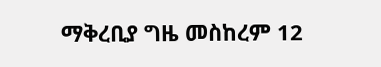ማቅረቢያ ግዜ መስከረም 12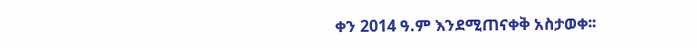ቀን 2014 ዓ.ም እንደሚጠናቀቅ አስታወቀ፡፡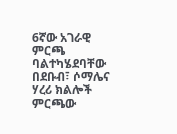6ኛው አገራዊ ምርጫ ባልተካሄደባቸው በደቡብ፣ ሶማሌና ሃረሪ ክልሎች ምርጫው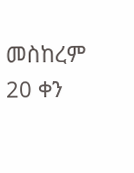መስከረም 20 ቀን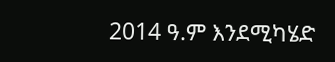2014 ዓ.ም እንደሚካሄድ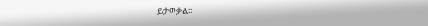ይታወቃል፡፡